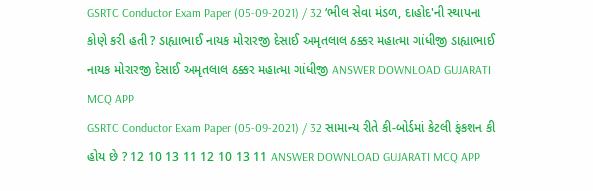GSRTC Conductor Exam Paper (05-09-2021) / 32 ‘ભીલ સેવા મંડળ, દાહોદ'ની સ્થાપના કોણે કરી હતી ? ડાહ્યાભાઈ નાયક મોરારજી દેસાઈ અમૃતલાલ ઠક્કર મહાત્મા ગાંધીજી ડાહ્યાભાઈ નાયક મોરારજી દેસાઈ અમૃતલાલ ઠક્કર મહાત્મા ગાંધીજી ANSWER DOWNLOAD GUJARATI MCQ APP
GSRTC Conductor Exam Paper (05-09-2021) / 32 સામાન્ય રીતે કી-બોર્ડમાં કેટલી ફંકશન કી હોય છે ? 12 10 13 11 12 10 13 11 ANSWER DOWNLOAD GUJARATI MCQ APP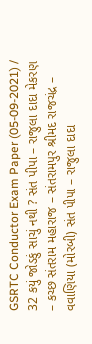GSRTC Conductor Exam Paper (05-09-2021) / 32 કયું જોડકું સાચું નથી ? સંત પીપા – રાજુલા દાદા મેકરણ – કચ્છ સંતરામ મહારાજ – સંતરામપુર શ્રીમદ રાજચંદ્ર – વવાણિયા (મોરબી) સંત પીપા – રાજુલા દાદા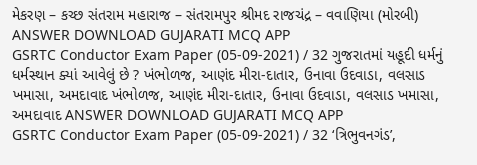મેકરણ – કચ્છ સંતરામ મહારાજ – સંતરામપુર શ્રીમદ રાજચંદ્ર – વવાણિયા (મોરબી) ANSWER DOWNLOAD GUJARATI MCQ APP
GSRTC Conductor Exam Paper (05-09-2021) / 32 ગુજરાતમાં યહૂદી ધર્મનું ધર્મસ્થાન ક્યાં આવેલું છે ? ખંભોળજ, આણંદ મીરા-દાતાર, ઉનાવા ઉદવાડા, વલસાડ ખમાસા, અમદાવાદ ખંભોળજ, આણંદ મીરા-દાતાર, ઉનાવા ઉદવાડા, વલસાડ ખમાસા, અમદાવાદ ANSWER DOWNLOAD GUJARATI MCQ APP
GSRTC Conductor Exam Paper (05-09-2021) / 32 ‘ત્રિભુવનગંડ’,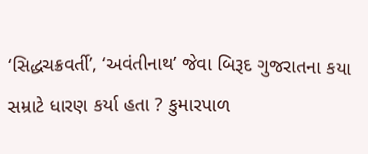‘સિદ્ધચક્રવર્તી’, ‘અવંતીનાથ’ જેવા બિરૂદ ગુજરાતના કયા સમ્રાટે ધારણ કર્યા હતા ? કુમારપાળ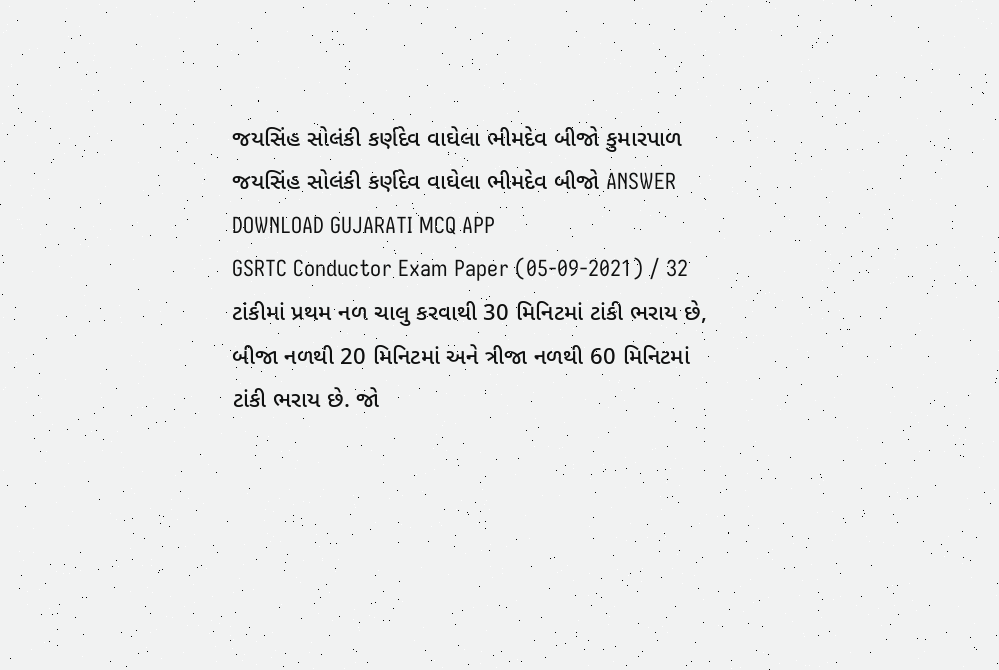જયસિંહ સોલંકી કર્ણદેવ વાઘેલા ભીમદેવ બીજો કુમારપાળ જયસિંહ સોલંકી કર્ણદેવ વાઘેલા ભીમદેવ બીજો ANSWER DOWNLOAD GUJARATI MCQ APP
GSRTC Conductor Exam Paper (05-09-2021) / 32 ટાંકીમાં પ્રથમ નળ ચાલુ કરવાથી 30 મિનિટમાં ટાંકી ભરાય છે, બીજા નળથી 20 મિનિટમાં અને ત્રીજા નળથી 60 મિનિટમાં ટાંકી ભરાય છે. જો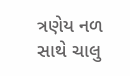ત્રણેય નળ સાથે ચાલુ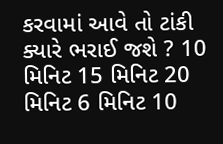કરવામાં આવે તો ટાંકી ક્યારે ભરાઈ જશે ? 10 મિનિટ 15 મિનિટ 20 મિનિટ 6 મિનિટ 10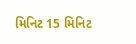મિનિટ 15 મિનિટ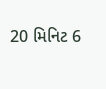20 મિનિટ 6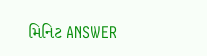મિનિટ ANSWER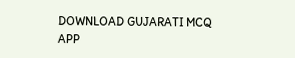DOWNLOAD GUJARATI MCQ APP